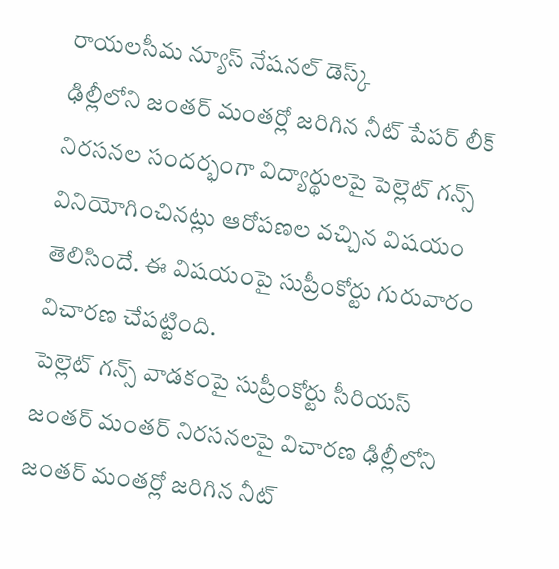రాయలసీమ న్యూస్ నేషనల్ డెస్క్
ఢిల్లీలోని జంతర్ మంతర్లో జరిగిన నీట్ పేపర్ లీక్ నిరసనల సందర్భంగా విద్యార్థులపై పెల్లెట్ గన్స్ వినియోగించినట్లు ఆరోపణల వచ్చిన విషయం తెలిసిందే. ఈ విషయంపై సుప్రీంకోర్టు గురువారం విచారణ చేపట్టింది.
పెల్లెట్ గన్స్ వాడకంపై సుప్రీంకోర్టు సీరియస్ జంతర్ మంతర్ నిరసనలపై విచారణ ఢిల్లీలోని జంతర్ మంతర్లో జరిగిన నీట్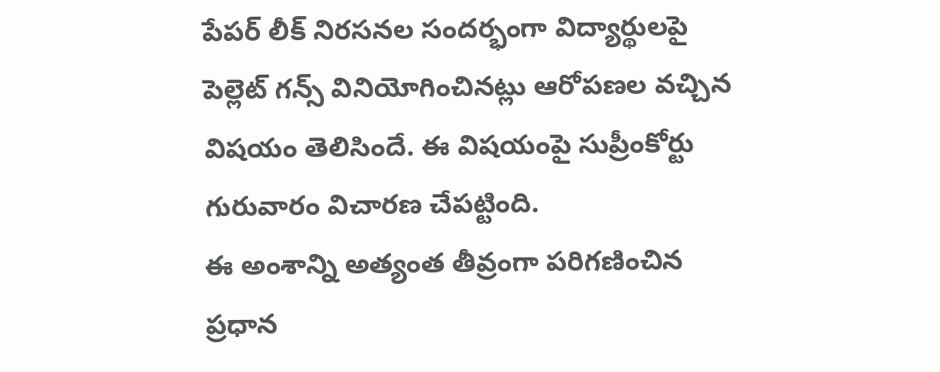పేపర్ లీక్ నిరసనల సందర్భంగా విద్యార్థులపై పెల్లెట్ గన్స్ వినియోగించినట్లు ఆరోపణల వచ్చిన విషయం తెలిసిందే. ఈ విషయంపై సుప్రీంకోర్టు గురువారం విచారణ చేపట్టింది.
ఈ అంశాన్ని అత్యంత తీవ్రంగా పరిగణించిన ప్రధాన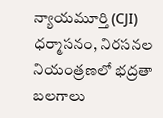న్యాయమూర్తి (CJI) ధర్మాసనం, నిరసనల నియంత్రణలో భద్రతా బలగాలు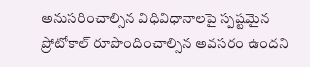అనుసరించాల్సిన విధివిధానాలపై స్పష్టమైన ప్రోటోకాల్ రూపొందించాల్సిన అవసరం ఉందని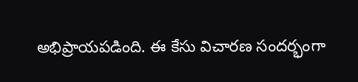అభిప్రాయపడింది. ఈ కేసు విచారణ సందర్భంగా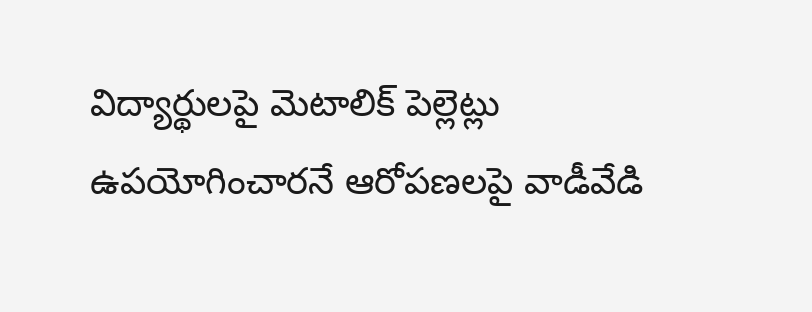విద్యార్థులపై మెటాలిక్ పెల్లెట్లు ఉపయోగించారనే ఆరోపణలపై వాడీవేడి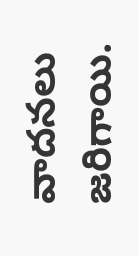వాదనలు జరిగాయి.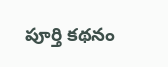పూర్తి కథనం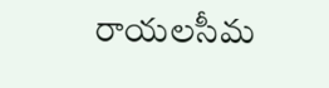రాయలసీమ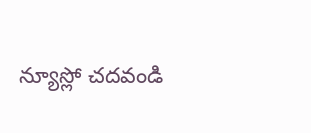న్యూస్లో చదవండి